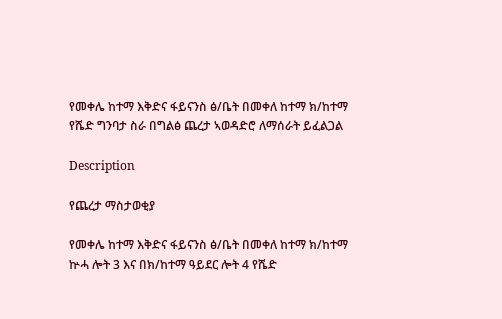የመቀሌ ከተማ እቅድና ፋይናንስ ፅ/ቤት በመቀለ ከተማ ክ/ከተማ የሼድ ግንባታ ስራ በግልፅ ጨረታ ኣወዳድሮ ለማሰራት ይፈልጋል

Description

የጨረታ ማስታወቂያ

የመቀሌ ከተማ እቅድና ፋይናንስ ፅ/ቤት በመቀለ ከተማ ክ/ከተማ ኵሓ ሎት 3 እና በክ/ከተማ ዓይደር ሎት 4 የሼድ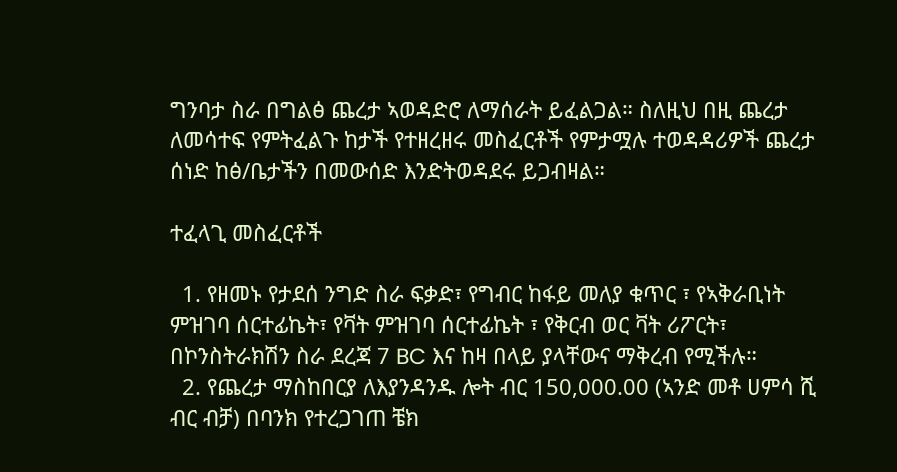ግንባታ ስራ በግልፅ ጨረታ ኣወዳድሮ ለማሰራት ይፈልጋል። ስለዚህ በዚ ጨረታ ለመሳተፍ የምትፈልጉ ከታች የተዘረዘሩ መስፈርቶች የምታሟሉ ተወዳዳሪዎች ጨረታ ሰነድ ከፅ/ቤታችን በመውሰድ እንድትወዳደሩ ይጋብዛል።

ተፈላጊ መስፈርቶች

  1. የዘመኑ የታደሰ ንግድ ስራ ፍቃድ፣ የግብር ከፋይ መለያ ቁጥር ፣ የኣቅራቢነት ምዝገባ ሰርተፊኬት፣ የቫት ምዝገባ ሰርተፊኬት ፣ የቅርብ ወር ቫት ሪፖርት፣ በኮንስትራክሽን ስራ ደረጃ 7 BC እና ከዛ በላይ ያላቸውና ማቅረብ የሚችሉ።
  2. የጨረታ ማስከበርያ ለእያንዳንዱ ሎት ብር 150,000.00 (ኣንድ መቶ ሀምሳ ሺ ብር ብቻ) በባንክ የተረጋገጠ ቼክ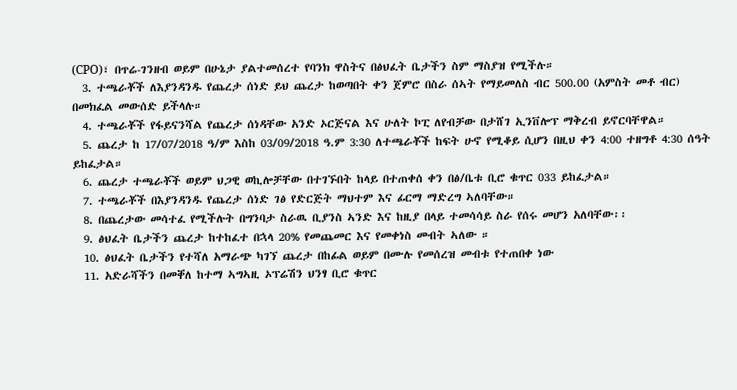(CPO)፣ በጥሬ-ገንዘብ ወይም በሁኔታ ያልተመሰረተ የባንክ ዋስትና በፅህፈት ቤታችን ስም ማስያዝ የሚችሉ።
  3. ተጫራቾች ለእያንዳንዱ የጨረታ ሰነድ ይህ ጨረታ ከወጣበት ቀን ጀምሮ በስራ ሰኣት የማይመለስ ብር 500.00 (አምስት መቶ ብር) በመክፈል መውሰድ ይችላሉ።
  4. ተጫራቾች የፋይናንሻል የጨረታ ሰነዳቸው አንድ ኦርጅናል እና ሁለት ኮፒ ለየብቻው በታሸገ ኢንቨሎፕ ማቅረብ ይኖርባቸዋል።
  5. ጨረታ ከ 17/07/2018 ዓ/ም እስከ 03/09/2018 ዓ.ም 3:30 ለተጫራቾች ከፍት ሁኖ የሚቆይ ሲሆን በዚህ ቀን 4:00 ተዘግቶ 4:30 ሰዓት ይከፈታል።
  6. ጨረታ ተጫራቾች ወይም ህጋዊ ወኪሎቻቸው በተገኙበት ከላይ በተጠቀሰ ቀን በፅ/ቤቱ ቢሮ ቁጥር 033 ይከፈታል።
  7. ተጫራቾች በእያንዳንዱ የጨረታ ሰነድ ገፅ የድርጅት ማህተም እና ፊርማ ማድረግ ኣለባቸው።
  8. በጨረታው መሳተፈ የሚችሉት በግንባታ ስራዉ ቢያንስ ኣንድ እና ከዚያ በላይ ተመሳሳይ ስራ የሰሩ መሆን አለባቸው፡፡
  9. ፅህፈት ቤታችን ጨረታ ከተከፈተ በኋላ 20% የመጨመር እና የመቀነስ መብት ኣለው ።
  10. ፅህፈት ቤታችን የተሻለ አማራጭ ካገኘ ጨረታ በከፊል ወይም በሙሉ የመሰረዝ መብቱ የተጠበቀ ነው
  11. አድራሻችን በመቐለ ከተማ ኣግኣዚ ኦፕሬሽን ህንፃ ቢሮ ቁጥር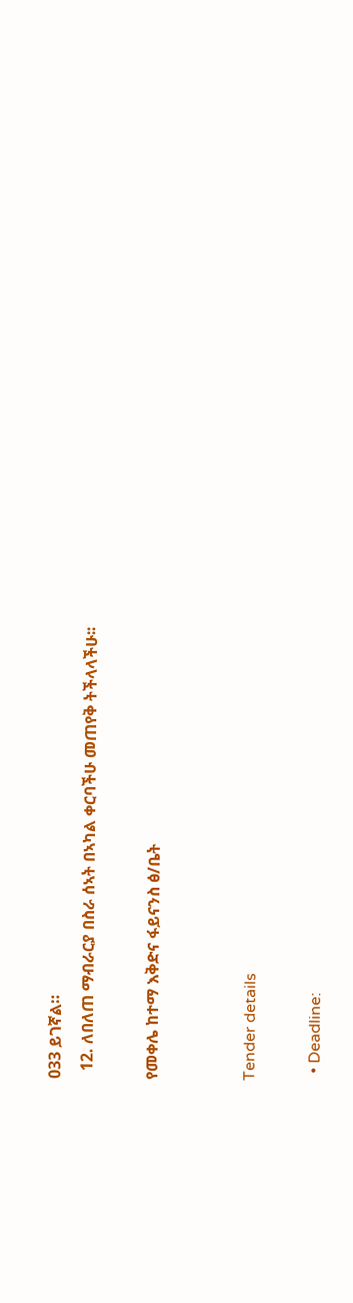033 ይገኛል።
  12. ለበለጠ ማብራርያ በስራ ሰኣት በኣካል ቀርባችሁ መጠየቅ ትችላላችሁ፡፡

የመቀሌ ከተማ እቅድና ፋይናንስ ፅ/ቤት


Tender details

  • Deadline: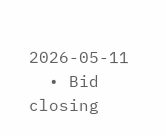2026-05-11
  • Bid closing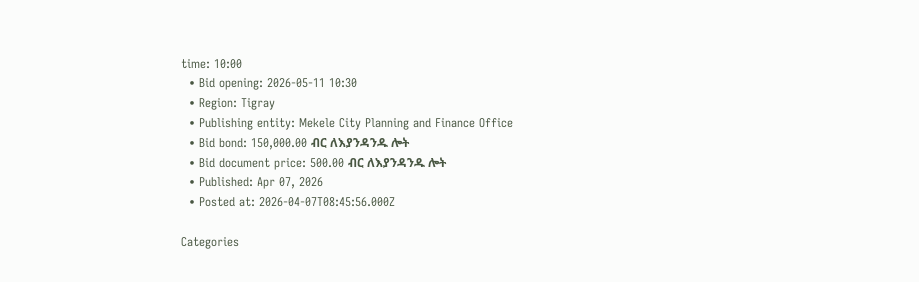time: 10:00
  • Bid opening: 2026-05-11 10:30
  • Region: Tigray
  • Publishing entity: Mekele City Planning and Finance Office
  • Bid bond: 150,000.00 ብር ለእያንዳንዱ ሎት
  • Bid document price: 500.00 ብር ለእያንዳንዱ ሎት
  • Published: Apr 07, 2026
  • Posted at: 2026-04-07T08:45:56.000Z

Categories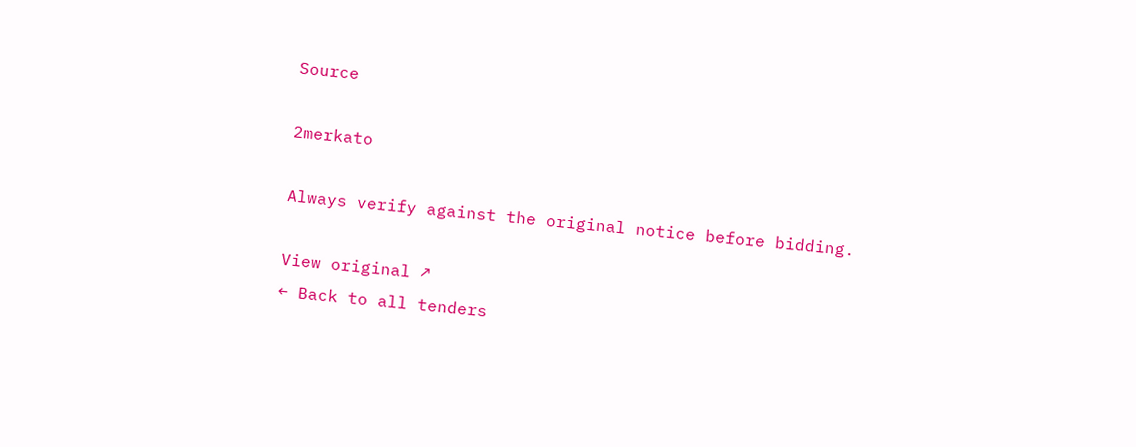Source

2merkato

Always verify against the original notice before bidding.

View original ↗
← Back to all tenders